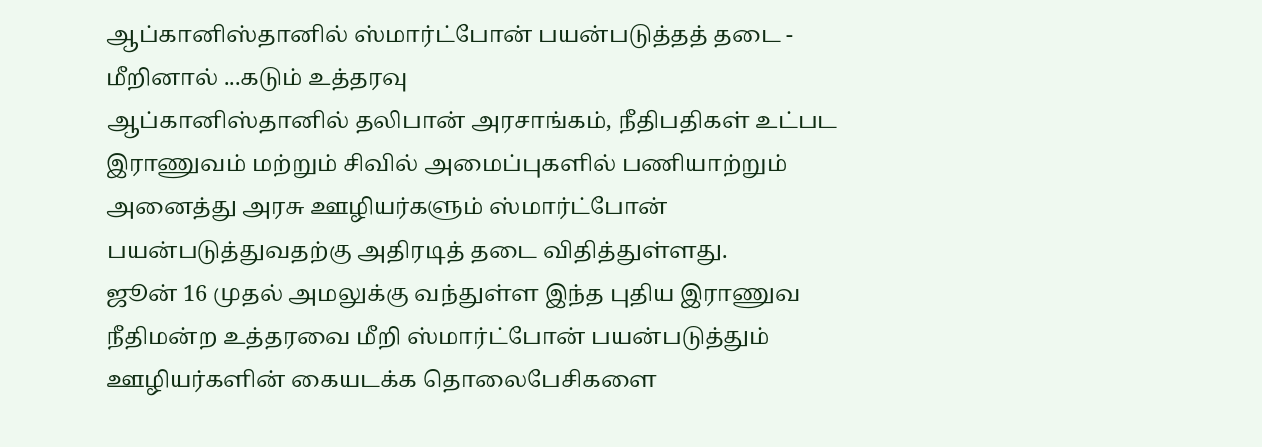ஆப்கானிஸ்தானில் ஸ்மார்ட்போன் பயன்படுத்தத் தடை - மீறினால் ...கடும் உத்தரவு
ஆப்கானிஸ்தானில் தலிபான் அரசாங்கம், நீதிபதிகள் உட்பட இராணுவம் மற்றும் சிவில் அமைப்புகளில் பணியாற்றும் அனைத்து அரசு ஊழியர்களும் ஸ்மார்ட்போன் பயன்படுத்துவதற்கு அதிரடித் தடை விதித்துள்ளது.
ஜூன் 16 முதல் அமலுக்கு வந்துள்ள இந்த புதிய இராணுவ நீதிமன்ற உத்தரவை மீறி ஸ்மார்ட்போன் பயன்படுத்தும் ஊழியர்களின் கையடக்க தொலைபேசிகளை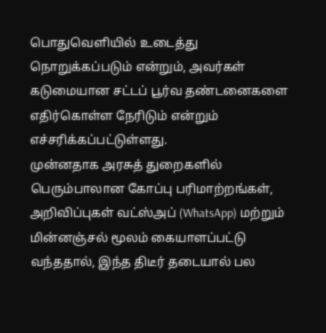பொதுவெளியில் உடைத்து நொறுக்கப்படும் என்றும், அவர்கள் கடுமையான சட்டப் பூர்வ தண்டனைகளை எதிர்கொள்ள நேரிடும் என்றும் எச்சரிக்கப்பட்டுள்ளது.
முன்னதாக அரசுத் துறைகளில் பெரும்பாலான கோப்பு பரிமாற்றங்கள், அறிவிப்புகள் வட்ஸ்அப் (WhatsApp) மற்றும் மின்னஞ்சல் மூலம் கையாளப்பட்டு வந்ததால், இந்த திடீர் தடையால் பல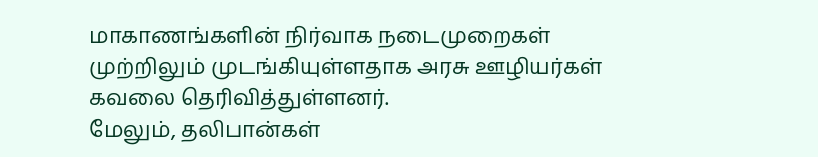மாகாணங்களின் நிர்வாக நடைமுறைகள் முற்றிலும் முடங்கியுள்ளதாக அரசு ஊழியர்கள் கவலை தெரிவித்துள்ளனர்.
மேலும், தலிபான்கள்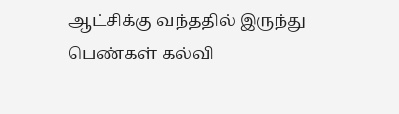ஆட்சிக்கு வந்ததில் இருந்து பெண்கள் கல்வி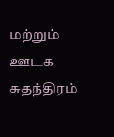மற்றும் ஊடக சுதந்திரம்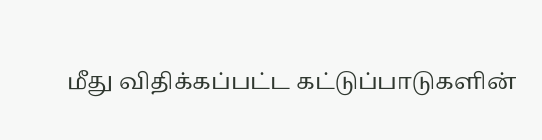மீது விதிக்கப்பட்ட கட்டுப்பாடுகளின்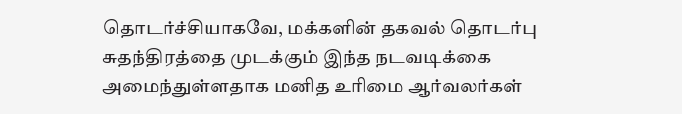தொடர்ச்சியாகவே, மக்களின் தகவல் தொடர்பு சுதந்திரத்தை முடக்கும் இந்த நடவடிக்கை அமைந்துள்ளதாக மனித உரிமை ஆர்வலர்கள்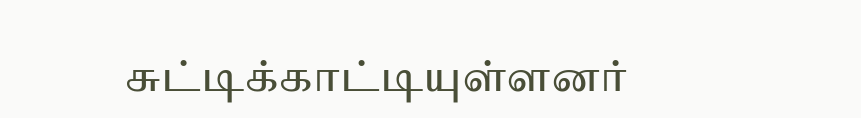சுட்டிக்காட்டியுள்ளனர்